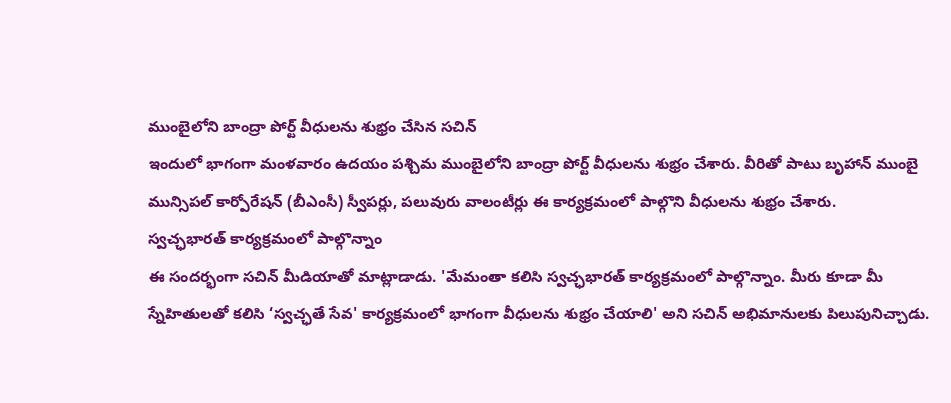ముంబైలోని బాంద్రా పోర్ట్ వీధులను శుభ్రం చేసిన సచిన్
ఇందులో భాగంగా మంళవారం ఉదయం పశ్చిమ ముంబైలోని బాంద్రా పోర్ట్ వీధులను శుభ్రం చేశారు. వీరితో పాటు బృహాన్ ముంబై మున్సిపల్ కార్పోరేషన్ (బీఎంసీ) స్వీపర్లు, పలువురు వాలంటీర్లు ఈ కార్యక్రమంలో పాల్గొని వీధులను శుభ్రం చేశారు.
స్వచ్ఛభారత్ కార్యక్రమంలో పాల్గొన్నాం
ఈ సందర్భంగా సచిన్ మీడియాతో మాట్లాడాడు. 'మేమంతా కలిసి స్వచ్ఛభారత్ కార్యక్రమంలో పాల్గొన్నాం. మీరు కూడా మీ స్నేహితులతో కలిసి ‘స్వచ్ఛతే సేవ' కార్యక్రమంలో భాగంగా వీధులను శుభ్రం చేయాలి' అని సచిన్ అభిమానులకు పిలుపునిచ్చాడు.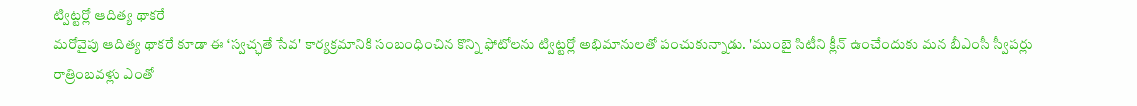ట్విట్టర్లో ఆదిత్య థాకరే
మరోవైపు ఆదిత్య థాకరే కూడా ఈ ‘స్వచ్ఛతే సేవ' కార్యక్రమానికి సంబంధించిన కొన్ని ఫోటోలను ట్విట్టర్లో అభిమానులతో పంచుకున్నాడు. 'ముంబై సిటీని క్లీన్ ఉంచేందుకు మన బీఎంసీ స్వీపర్లు రాత్రింబవళ్లు ఎంతో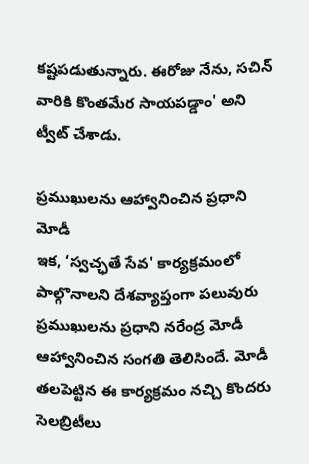కష్టపడుతున్నారు. ఈరోజు నేను, సచిన్ వారికి కొంతమేర సాయపడ్డాం' అని ట్వీట్ చేశాడు.

ప్రముఖులను ఆహ్వానించిన ప్రధాని మోడీ
ఇక, ‘స్వచ్ఛతే సేవ' కార్యక్రమంలో పాల్గొనాలని దేశవ్యాప్తంగా పలువురు ప్రముఖులను ప్రధాని నరేంద్ర మోడీ ఆహ్వానించిన సంగతి తెలిసిందే. మోడీ తలపెట్టిన ఈ కార్యక్రమం నచ్చి కొందరు సెలబ్రిటీలు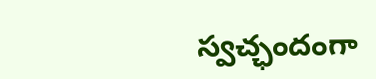స్వచ్ఛందంగా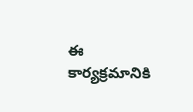ఈ కార్యక్రమానికి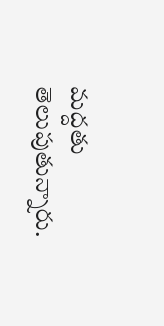మద్దతు తెలుపుతున్నారు.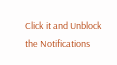Click it and Unblock the Notifications